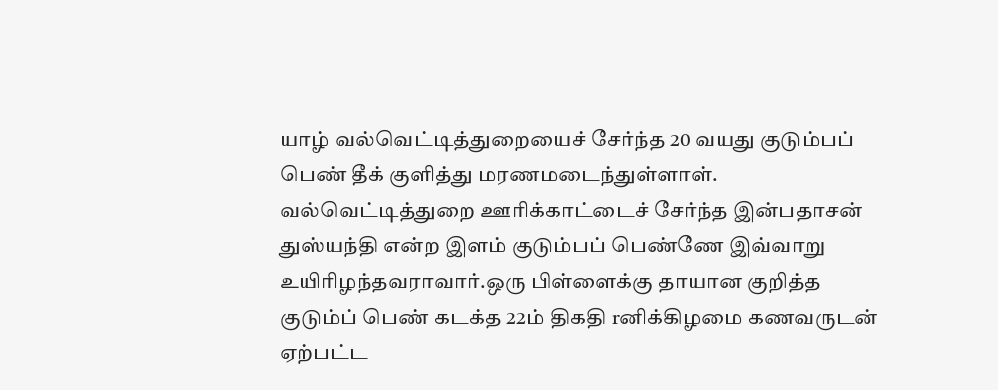யாழ் வல்வெட்டித்துறையைச் சேர்ந்த 20 வயது குடும்பப் பெண் தீக் குளித்து மரணமடைந்துள்ளாள். வல்வெட்டித்துறை ஊரிக்காட்டைச் சேர்ந்த இன்பதாசன் துஸ்யந்தி என்ற இளம் குடும்பப் பெண்ணே இவ்வாறு உயிரிழந்தவராவார்.ஒரு பிள்ளைக்கு தாயான குறித்த குடும்ப் பெண் கடக்த 22ம் திகதி rனிக்கிழமை கணவருடன் ஏற்பட்ட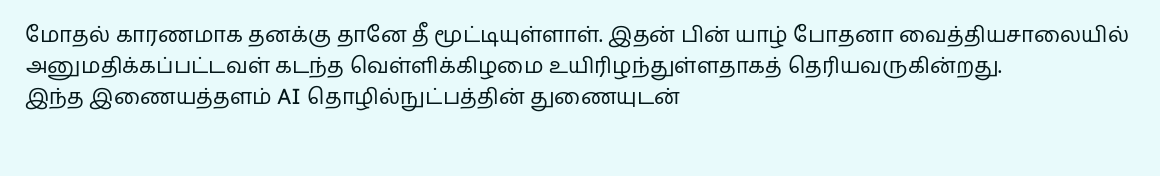மோதல் காரணமாக தனக்கு தானே தீ மூட்டியுள்ளாள். இதன் பின் யாழ் போதனா வைத்தியசாலையில் அனுமதிக்கப்பட்டவள் கடந்த வெள்ளிக்கிழமை உயிரிழந்துள்ளதாகத் தெரியவருகின்றது.
இந்த இணையத்தளம் AI தொழில்நுட்பத்தின் துணையுடன்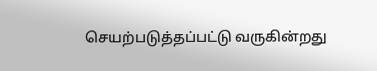செயற்படுத்தப்பட்டு வருகின்றது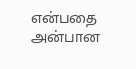என்பதை அன்பான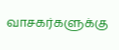வாசகர்களுக்கு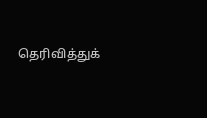தெரிவித்துக்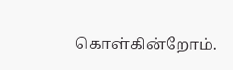கொள்கின்றோம்.